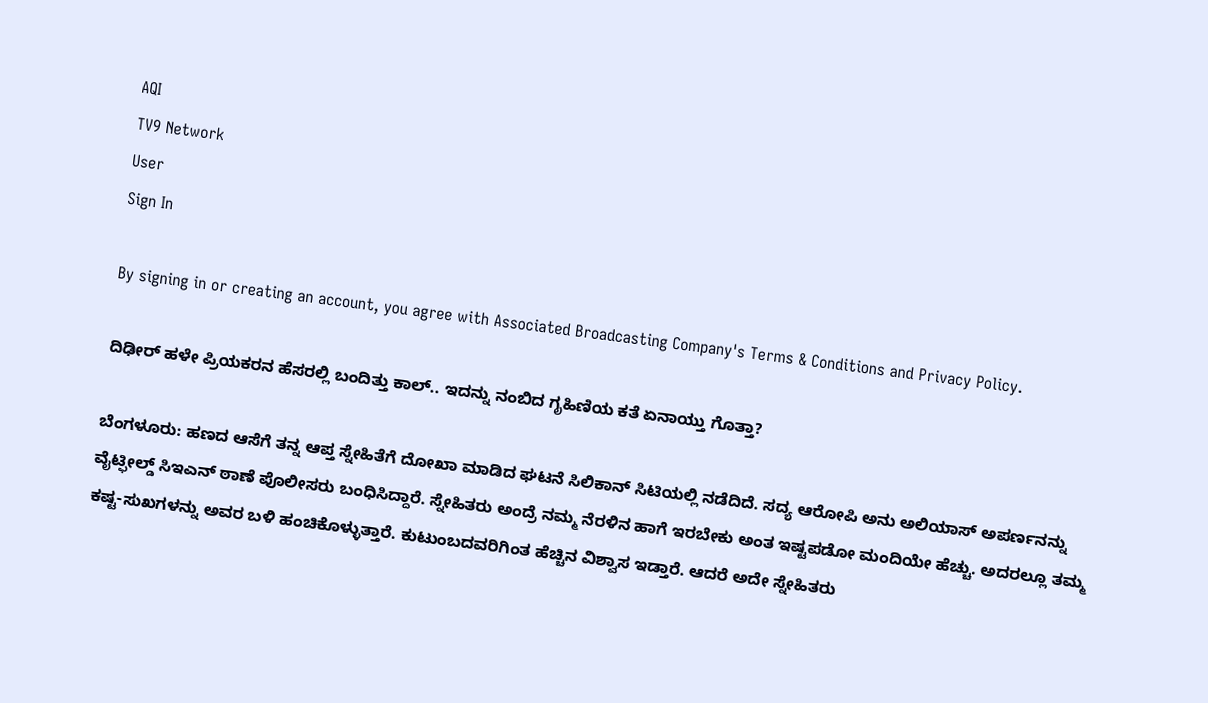AQI
TV9 Network
User
Sign In

By signing in or creating an account, you agree with Associated Broadcasting Company's Terms & Conditions and Privacy Policy.

ದಿಢೀರ್ ಹಳೇ ಪ್ರಿಯಕರನ ಹೆಸರಲ್ಲಿ ಬಂದಿತ್ತು ಕಾಲ್.. ಇದನ್ನು ನಂಬಿದ ಗೃಹಿಣಿಯ ಕತೆ ಏನಾಯ್ತು ಗೊತ್ತಾ?

ಬೆಂಗಳೂರು: ಹಣದ ಆಸೆಗೆ ತನ್ನ ಆಪ್ತ ಸ್ನೇಹಿತೆಗೆ ದೋಖಾ ಮಾಡಿದ ಘಟನೆ ಸಿಲಿಕಾನ್ ಸಿಟಿಯಲ್ಲಿ ನಡೆದಿದೆ. ಸದ್ಯ ಆರೋಪಿ ಅನು ಅಲಿಯಾಸ್ ಅಪರ್ಣನನ್ನು ವೈಟ್ಫೀಲ್ಡ್ ಸಿಇಎನ್ ಠಾಣೆ ಪೊಲೀಸರು ಬಂಧಿಸಿದ್ದಾರೆ. ಸ್ನೇಹಿತರು ಅಂದ್ರೆ ನಮ್ಮ ನೆರಳಿನ ಹಾಗೆ ಇರಬೇಕು ಅಂತ ಇಷ್ಟಪಡೋ ಮಂದಿಯೇ ಹೆಚ್ಚು. ಅದರಲ್ಲೂ ತಮ್ಮ ಕಷ್ಟ-ಸುಖಗಳನ್ನು ಅವರ ಬಳಿ ಹಂಚಿಕೊಳ್ಳುತ್ತಾರೆ. ಕುಟುಂಬದವರಿಗಿಂತ ಹೆಚ್ಚಿನ ವಿಶ್ವಾಸ ಇಡ್ತಾರೆ. ಆದರೆ ಅದೇ ಸ್ನೇಹಿತರು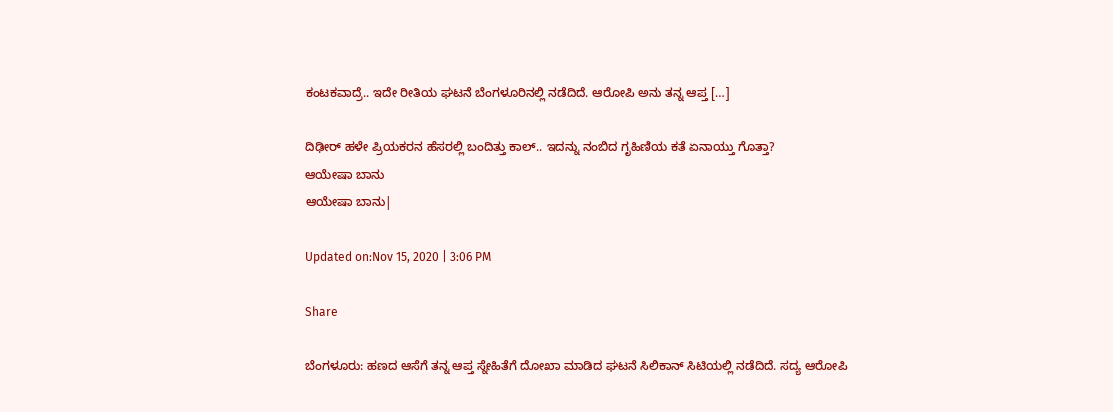ಕಂಟಕವಾದ್ರೆ.. ಇದೇ ರೀತಿಯ ಘಟನೆ ಬೆಂಗಳೂರಿನಲ್ಲಿ ನಡೆದಿದೆ. ಆರೋಪಿ ಅನು ತನ್ನ ಆಪ್ತ […]

ದಿಢೀರ್ ಹಳೇ ಪ್ರಿಯಕರನ ಹೆಸರಲ್ಲಿ ಬಂದಿತ್ತು ಕಾಲ್.. ಇದನ್ನು ನಂಬಿದ ಗೃಹಿಣಿಯ ಕತೆ ಏನಾಯ್ತು ಗೊತ್ತಾ?
ಆಯೇಷಾ ಬಾನು
ಆಯೇಷಾ ಬಾನು|

Updated on:Nov 15, 2020 | 3:06 PM

Share

ಬೆಂಗಳೂರು: ಹಣದ ಆಸೆಗೆ ತನ್ನ ಆಪ್ತ ಸ್ನೇಹಿತೆಗೆ ದೋಖಾ ಮಾಡಿದ ಘಟನೆ ಸಿಲಿಕಾನ್ ಸಿಟಿಯಲ್ಲಿ ನಡೆದಿದೆ. ಸದ್ಯ ಆರೋಪಿ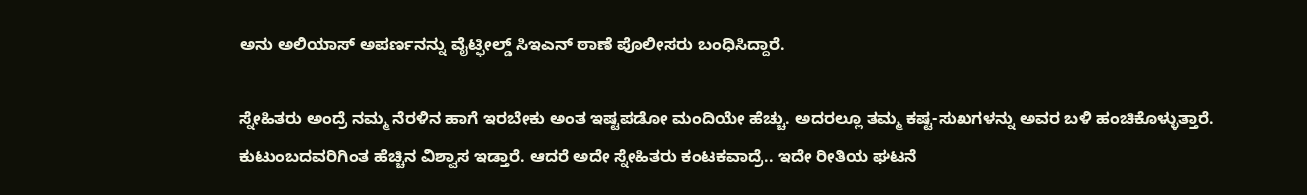ಅನು ಅಲಿಯಾಸ್ ಅಪರ್ಣನನ್ನು ವೈಟ್ಫೀಲ್ಡ್ ಸಿಇಎನ್ ಠಾಣೆ ಪೊಲೀಸರು ಬಂಧಿಸಿದ್ದಾರೆ.

ಸ್ನೇಹಿತರು ಅಂದ್ರೆ ನಮ್ಮ ನೆರಳಿನ ಹಾಗೆ ಇರಬೇಕು ಅಂತ ಇಷ್ಟಪಡೋ ಮಂದಿಯೇ ಹೆಚ್ಚು. ಅದರಲ್ಲೂ ತಮ್ಮ ಕಷ್ಟ-ಸುಖಗಳನ್ನು ಅವರ ಬಳಿ ಹಂಚಿಕೊಳ್ಳುತ್ತಾರೆ. ಕುಟುಂಬದವರಿಗಿಂತ ಹೆಚ್ಚಿನ ವಿಶ್ವಾಸ ಇಡ್ತಾರೆ. ಆದರೆ ಅದೇ ಸ್ನೇಹಿತರು ಕಂಟಕವಾದ್ರೆ.. ಇದೇ ರೀತಿಯ ಘಟನೆ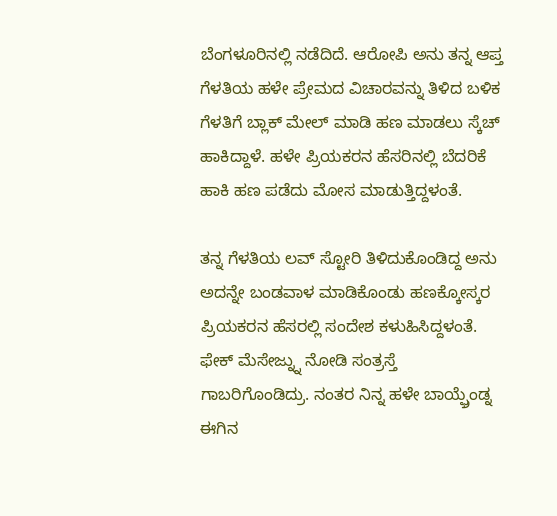ಬೆಂಗಳೂರಿನಲ್ಲಿ ನಡೆದಿದೆ. ಆರೋಪಿ ಅನು ತನ್ನ ಆಪ್ತ ಗೆಳತಿಯ ಹಳೇ ಪ್ರೇಮದ ವಿಚಾರವನ್ನು ತಿಳಿದ ಬಳಿಕ ಗೆಳತಿಗೆ ಬ್ಲಾಕ್ ಮೇಲ್ ಮಾಡಿ ಹಣ ಮಾಡಲು ಸ್ಕೆಚ್ ಹಾಕಿದ್ದಾಳೆ. ಹಳೇ ಪ್ರಿಯಕರನ ಹೆಸರಿನಲ್ಲಿ ಬೆದರಿಕೆ ಹಾಕಿ ಹಣ ಪಡೆದು ಮೋಸ ಮಾಡುತ್ತಿದ್ದಳಂತೆ.

ತನ್ನ ಗೆಳತಿಯ ಲವ್ ಸ್ಟೋರಿ ತಿಳಿದುಕೊಂಡಿದ್ದ ಅನು ಅದನ್ನೇ ಬಂಡವಾಳ ಮಾಡಿಕೊಂಡು ಹಣಕ್ಕೋಸ್ಕರ ಪ್ರಿಯಕರನ ಹೆಸರಲ್ಲಿ ಸಂದೇಶ ಕಳುಹಿಸಿದ್ದಳಂತೆ. ಫೇಕ್ ಮೆಸೇಜ್ನ್ನು ನೋಡಿ ಸಂತ್ರಸ್ತೆ ಗಾಬರಿಗೊಂಡಿದ್ರು. ನಂತರ ನಿನ್ನ ಹಳೇ ಬಾಯ್ಫ್ರೆಂಡ್ನ ಈಗಿನ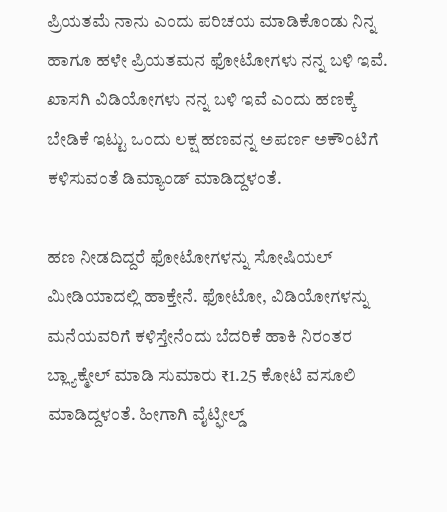ಪ್ರಿಯತಮೆ ನಾನು ಎಂದು ಪರಿಚಯ ಮಾಡಿಕೊಂಡು ನಿನ್ನ ಹಾಗೂ ಹಳೇ ಪ್ರಿಯತಮನ ಫೋಟೋಗಳು ನನ್ನ ಬಳಿ ಇವೆ. ಖಾಸಗಿ ವಿಡಿಯೋಗಳು ನನ್ನ ಬಳಿ ಇವೆ ಎಂದು ಹಣಕ್ಕೆ ಬೇಡಿಕೆ ಇಟ್ಟು ಒಂದು ಲಕ್ಷ ಹಣವನ್ನ ಅಪರ್ಣ ಅಕೌಂಟಿಗೆ ಕಳಿಸುವಂತೆ ಡಿಮ್ಯಾಂಡ್ ಮಾಡಿದ್ದಳಂತೆ.

ಹಣ ನೀಡದಿದ್ದರೆ ಫೋಟೋಗಳನ್ನು ಸೋಷಿಯಲ್ ಮೀಡಿಯಾದಲ್ಲಿ ಹಾಕ್ತೇನೆ. ಫೋಟೋ, ವಿಡಿಯೋಗಳನ್ನು ಮನೆಯವರಿಗೆ ಕಳಿಸ್ತೇನೆಂದು ಬೆದರಿಕೆ ಹಾಕಿ ನಿರಂತರ ಬ್ಲ್ಯಾಕ್ಮೇಲ್ ಮಾಡಿ ಸುಮಾರು ₹1.25 ಕೋಟಿ ವಸೂಲಿ ಮಾಡಿದ್ದಳಂತೆ. ಹೀಗಾಗಿ ವೈಟ್ಫೀಲ್ಡ್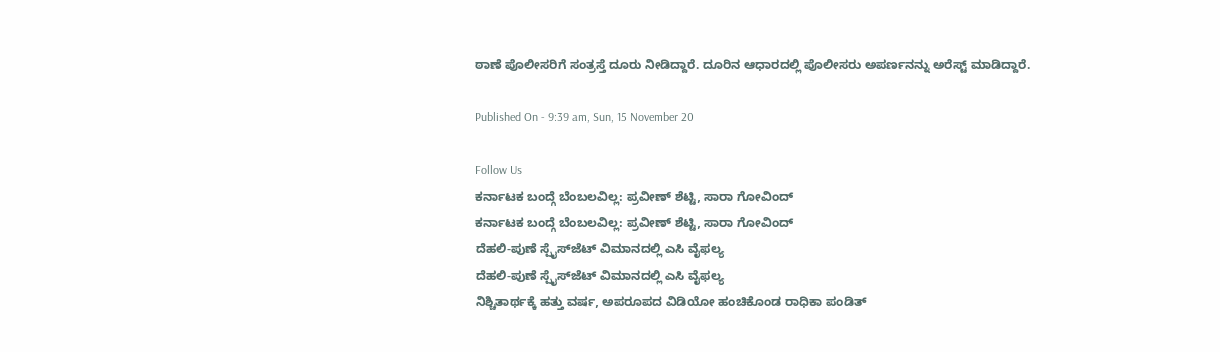ಠಾಣೆ ಪೊಲೀಸರಿಗೆ ಸಂತ್ರಸ್ತೆ ದೂರು ನೀಡಿದ್ದಾರೆ. ದೂರಿನ ಆಧಾರದಲ್ಲಿ ಪೊಲೀಸರು ಅಪರ್ಣನನ್ನು ಅರೆಸ್ಟ್ ಮಾಡಿದ್ದಾರೆ.

Published On - 9:39 am, Sun, 15 November 20

Follow Us
ಕರ್ನಾಟಕ ಬಂದ್ಗೆ ಬೆಂಬಲವಿಲ್ಲ: ಪ್ರವೀಣ್ ಶೆಟ್ಟಿ, ಸಾರಾ ಗೋವಿಂದ್
ಕರ್ನಾಟಕ ಬಂದ್ಗೆ ಬೆಂಬಲವಿಲ್ಲ: ಪ್ರವೀಣ್ ಶೆಟ್ಟಿ, ಸಾರಾ ಗೋವಿಂದ್
ದೆಹಲಿ-ಪುಣೆ ಸ್ಪೈಸ್‌ಜೆಟ್ ವಿಮಾನದಲ್ಲಿ ಎಸಿ ವೈಫಲ್ಯ
ದೆಹಲಿ-ಪುಣೆ ಸ್ಪೈಸ್‌ಜೆಟ್ ವಿಮಾನದಲ್ಲಿ ಎಸಿ ವೈಫಲ್ಯ
ನಿಶ್ಚಿತಾರ್ಥಕ್ಕೆ ಹತ್ತು ವರ್ಷ, ಅಪರೂಪದ ವಿಡಿಯೋ ಹಂಚಿಕೊಂಡ ರಾಧಿಕಾ ಪಂಡಿತ್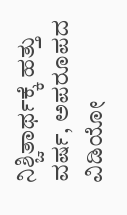ನಿಶ್ಚಿತಾರ್ಥಕ್ಕೆ ಹತ್ತು ವರ್ಷ, ಅಪರೂಪದ ವಿಡಿಯೋ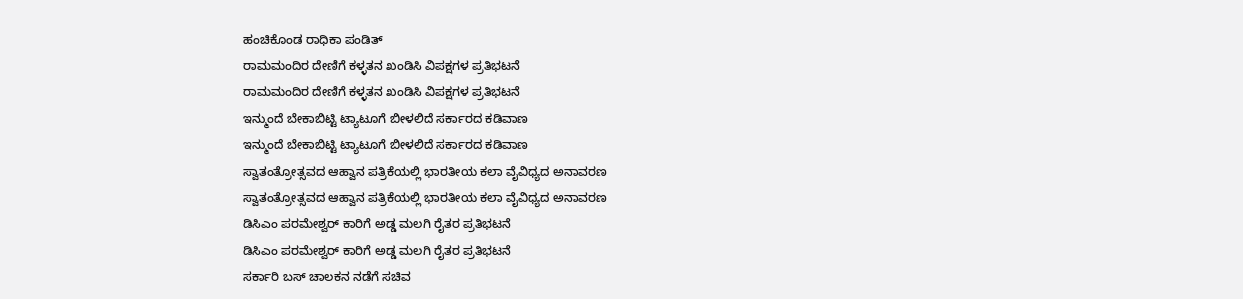ಹಂಚಿಕೊಂಡ ರಾಧಿಕಾ ಪಂಡಿತ್
ರಾಮಮಂದಿರ ದೇಣಿಗೆ ಕಳ್ಳತನ ಖಂಡಿಸಿ ವಿಪಕ್ಷಗಳ ಪ್ರತಿಭಟನೆ
ರಾಮಮಂದಿರ ದೇಣಿಗೆ ಕಳ್ಳತನ ಖಂಡಿಸಿ ವಿಪಕ್ಷಗಳ ಪ್ರತಿಭಟನೆ
ಇನ್ಮುಂದೆ ಬೇಕಾಬಿಟ್ಟಿ ಟ್ಯಾಟೂಗೆ ಬೀಳಲಿದೆ ಸರ್ಕಾರದ ಕಡಿವಾಣ
ಇನ್ಮುಂದೆ ಬೇಕಾಬಿಟ್ಟಿ ಟ್ಯಾಟೂಗೆ ಬೀಳಲಿದೆ ಸರ್ಕಾರದ ಕಡಿವಾಣ
ಸ್ವಾತಂತ್ರೋತ್ಸವದ ಆಹ್ವಾನ ಪತ್ರಿಕೆಯಲ್ಲಿ ಭಾರತೀಯ ಕಲಾ ವೈವಿಧ್ಯದ ಅನಾವರಣ
ಸ್ವಾತಂತ್ರೋತ್ಸವದ ಆಹ್ವಾನ ಪತ್ರಿಕೆಯಲ್ಲಿ ಭಾರತೀಯ ಕಲಾ ವೈವಿಧ್ಯದ ಅನಾವರಣ
ಡಿಸಿಎಂ ಪರಮೇಶ್ವರ್ ಕಾರಿಗೆ ಅಡ್ಡ ಮಲಗಿ ರೈತರ ಪ್ರತಿಭಟನೆ
ಡಿಸಿಎಂ ಪರಮೇಶ್ವರ್ ಕಾರಿಗೆ ಅಡ್ಡ ಮಲಗಿ ರೈತರ ಪ್ರತಿಭಟನೆ
ಸರ್ಕಾರಿ ಬಸ್ ಚಾಲಕನ ನಡೆಗೆ ಸಚಿವ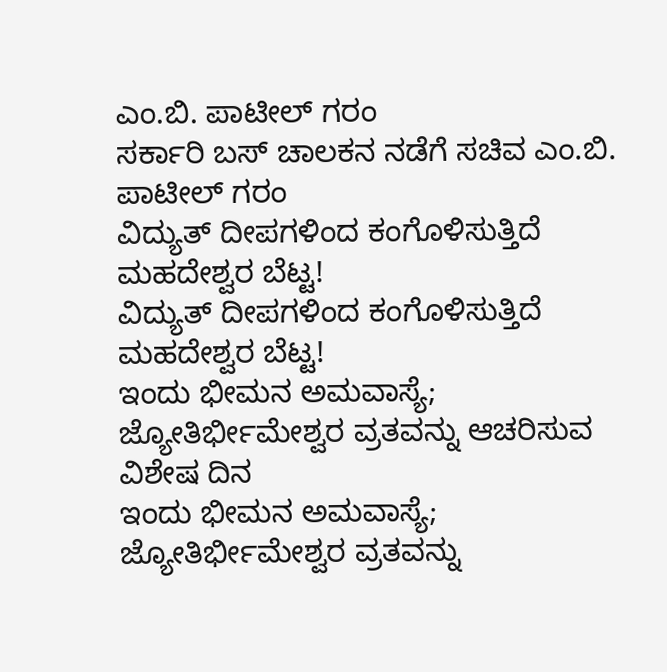ಎಂ.ಬಿ. ಪಾಟೀಲ್ ಗರಂ
ಸರ್ಕಾರಿ ಬಸ್ ಚಾಲಕನ ನಡೆಗೆ ಸಚಿವ ಎಂ.ಬಿ. ಪಾಟೀಲ್ ಗರಂ
ವಿದ್ಯುತ್ ದೀಪಗಳಿಂದ ಕಂಗೊಳಿಸುತ್ತಿದೆ ಮಹದೇಶ್ವರ ಬೆಟ್ಟ!
ವಿದ್ಯುತ್ ದೀಪಗಳಿಂದ ಕಂಗೊಳಿಸುತ್ತಿದೆ ಮಹದೇಶ್ವರ ಬೆಟ್ಟ!
ಇಂದು ಭೀಮನ ಅಮವಾಸ್ಯೆ; ಜ್ಯೋತಿರ್ಭೀಮೇಶ್ವರ ವ್ರತವನ್ನು ಆಚರಿಸುವ ವಿಶೇಷ ದಿನ
ಇಂದು ಭೀಮನ ಅಮವಾಸ್ಯೆ; ಜ್ಯೋತಿರ್ಭೀಮೇಶ್ವರ ವ್ರತವನ್ನು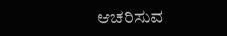ಆಚರಿಸುವ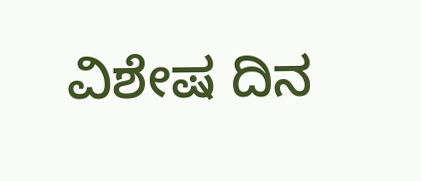ವಿಶೇಷ ದಿನ